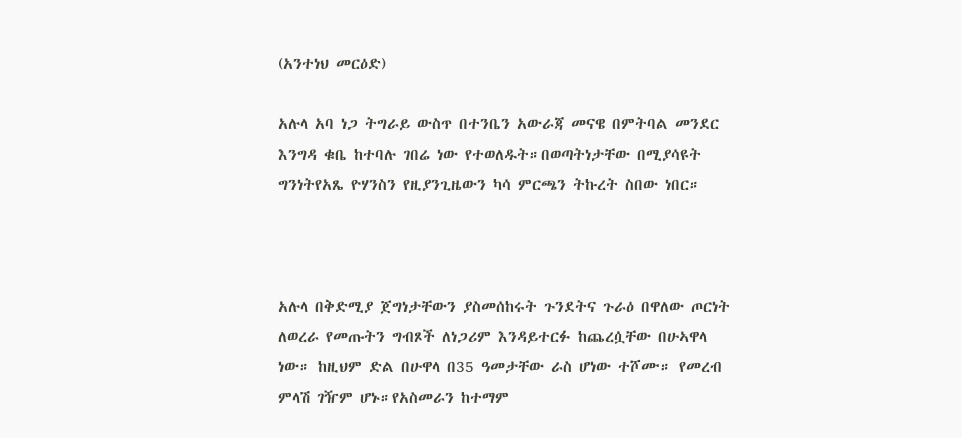(አንተነህ መርዕድ)

አሉላ አባ ነጋ ትግራይ ውስጥ በተንቤን አውራጃ መናዌ በምትባል መንደር እንግዳ ቁቤ ከተባሉ ገበሬ ነው የተወለዱት።በወጣትነታቸው በሚያሳዩት  ግንነትየአጼ ዮሃንስን የዚያንጊዜውን ካሳ ምርጫን ትኩረት ስበው ነበር።



አሉላ በቅድሚያ ጀግነታቸውን ያስመሰከሩት ጉንደትና ጉራዕ በዋለው ጦርነት ለወረራ የመጡትን ግብጾች ለነጋሪም እንዳይተርፉ ከጨረሷቸው በሁኣዋላ ነው። ከዚህም ድል በሁዋላ በ35 ዓመታቸው ራስ ሆነው ተሾሙ። የመረብ ምላሽ ገዥም ሆኑ።የአስመራን ከተማም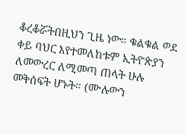ቆረቆሯትበዚህን ጊዜ ነው። ቁልቁል ወደ ቀይ ባህር እየተመለከቱም ኢትዮጵያን ለመውረር ለሚመጣ ጠላት ሁሉ መቅሰፍት ሆኑት። (ሙሉውን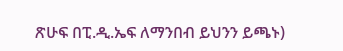ጽሁፍ በፒ.ዲ.ኤፍ ለማንበብ ይህንን ይጫኑ)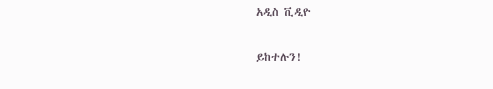አዲስ ቪዲዮ

ይከተሉን!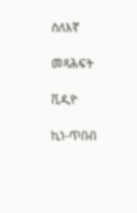ስለእኛ

መጻሕፍት

ቪዲዮ

ኪነ-ጥበብ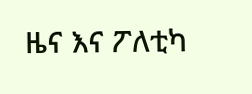ዜና እና ፖለቲካ